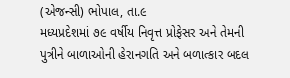(એજન્સી) ભોપાલ, તા.૯
મધ્યપ્રદેશમાં ૭૯ વર્ષીય નિવૃત્ત પ્રોફેસર અને તેમની પુત્રીને બાળાઓની હેરાનગતિ અને બળાત્કાર બદલ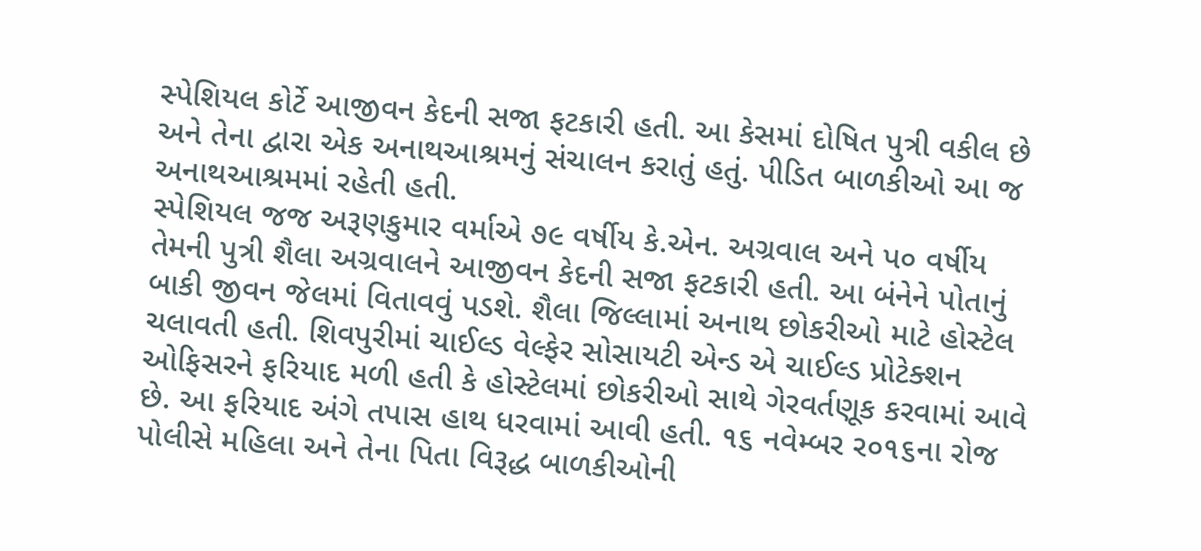સ્પેશિયલ કોર્ટે આજીવન કેદની સજા ફટકારી હતી. આ કેસમાં દોષિત પુત્રી વકીલ છે અને તેના દ્વારા એક અનાથઆશ્રમનું સંચાલન કરાતું હતું. પીડિત બાળકીઓ આ જ અનાથઆશ્રમમાં રહેતી હતી.
સ્પેશિયલ જજ અરૂણકુમાર વર્માએ ૭૯ વર્ષીય કે.એન. અગ્રવાલ અને પ૦ વર્ષીય તેમની પુત્રી શૈલા અગ્રવાલને આજીવન કેદની સજા ફટકારી હતી. આ બંનેને પોતાનું બાકી જીવન જેલમાં વિતાવવું પડશે. શૈલા જિલ્લામાં અનાથ છોકરીઓ માટે હોસ્ટેલ ચલાવતી હતી. શિવપુરીમાં ચાઈલ્ડ વેલ્ફેર સોસાયટી એન્ડ એ ચાઈલ્ડ પ્રોટેક્શન ઓફિસરને ફરિયાદ મળી હતી કે હોસ્ટેલમાં છોકરીઓ સાથે ગેરવર્તણૂક કરવામાં આવે છે. આ ફરિયાદ અંગે તપાસ હાથ ધરવામાં આવી હતી. ૧૬ નવેમ્બર ર૦૧૬ના રોજ પોલીસે મહિલા અને તેના પિતા વિરૂદ્ધ બાળકીઓની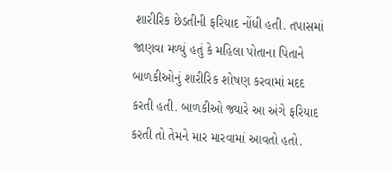શારીરિક છેડતીની ફરિયાદ નોંધી હતી. તપાસમાં જાણવા મળ્યું હતું કે મહિલા પોતાના પિતાને બાળકીઓનું શારીરિક શોષણ કરવામાં મદદ કરતી હતી. બાળકીઓ જ્યારે આ અંગે ફરિયાદ કરતી તો તેમને માર મારવામાં આવતો હતો.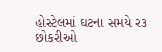હોસ્ટેલમાં ઘટના સમયે ર૩ છોકરીઓ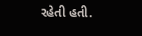રહેતી હતી.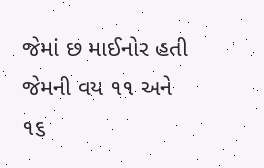જેમાં છ માઈનોર હતી જેમની વય ૧૧ અને ૧૬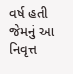વર્ષ હતી જેમનું આ નિવૃત્ત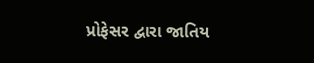પ્રોફેસર દ્વારા જાતિય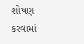શોષણ કરવામાં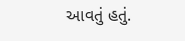આવતું હતું.